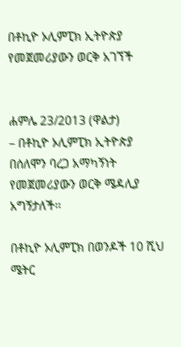በቶኪዮ ኦሊምፒክ ኢትዮጵያ የመጀመሪያውን ወርቅ አገኘች


ሐምሌ 23/2013 (ዋልታ)
– በቶኪዮ ኦሊምፒክ ኢትዮጵያ በሰለሞን ባረጋ አማካኝነት የመጀመሪያውን ወርቅ ሜዳሊያ አግኝታለች፡፡

በቶኪዮ ኦሊምፒክ በወንዶች 10 ሺህ ሜትር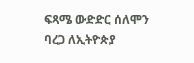ፍጻሜ ውድድር ሰለሞን ባረጋ ለኢትዮጵያ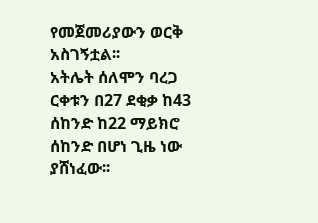የመጀመሪያውን ወርቅ አስገኝቷል፡፡
አትሌት ሰለሞን ባረጋ ርቀቱን በ27 ደቂቃ ከ43 ሰከንድ ከ22 ማይክሮ ሰከንድ በሆነ ጊዜ ነው ያሸነፈው፡፡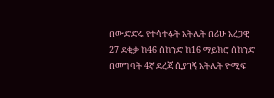በውድድሩ የተሳተፉት አትሌት በሪሁ አረጋዊ 27 ደቂቃ ከ46 ሰከንድ ከ16 ማይክሮ ሰከንድ በመግባት 4ኛ ደረጃ ሲያገኝ አትሌት ዮሚፍ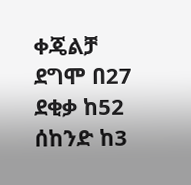ቀጄልቻ ደግሞ በ27 ደቂቃ ከ52 ሰከንድ ከ3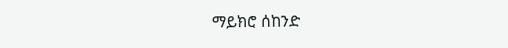ማይክሮ ሰከንድ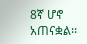8ኛ ሆኖ አጠናቋል፡፡